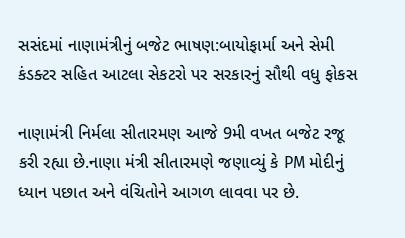સસંદમાં નાણામંત્રીનું બજેટ ભાષણ:બાયોફાર્મા અને સેમી કંડક્ટર સહિત આટલા સેકટરો પર સરકારનું સૌથી વધુ ફોકસ

નાણામંત્રી નિર્મલા સીતારમણ આજે 9મી વખત બજેટ રજૂ કરી રહ્યા છે.નાણા મંત્રી સીતારમણે જણાવ્યું કે PM મોદીનું ધ્યાન પછાત અને વંચિતોને આગળ લાવવા પર છે.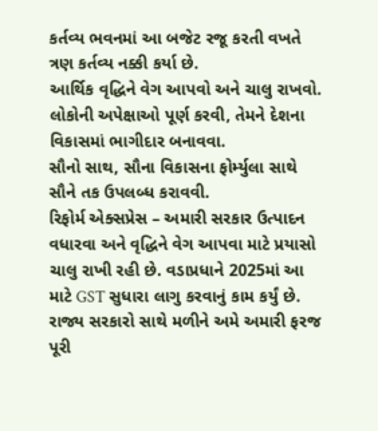કર્તવ્ય ભવનમાં આ બજેટ રજૂ કરતી વખતે ત્રણ કર્તવ્ય નક્કી કર્યા છે.
આર્થિક વૃદ્ધિને વેગ આપવો અને ચાલુ રાખવો.
લોકોની અપેક્ષાઓ પૂર્ણ કરવી, તેમને દેશના વિકાસમાં ભાગીદાર બનાવવા.
સૌનો સાથ, સૌના વિકાસના ફોર્મ્યુલા સાથે સૌને તક ઉપલબ્ધ કરાવવી.
રિફોર્મ એક્સપ્રેસ – અમારી સરકાર ઉત્પાદન વધારવા અને વૃદ્ધિને વેગ આપવા માટે પ્રયાસો ચાલુ રાખી રહી છે. વડાપ્રધાને 2025માં આ માટે GST સુધારા લાગુ કરવાનું કામ કર્યું છે. રાજ્ય સરકારો સાથે મળીને અમે અમારી ફરજ પૂરી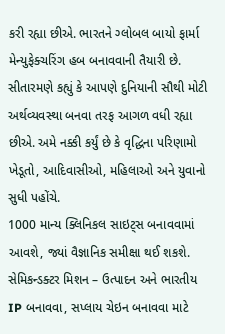કરી રહ્યા છીએ. ભારતને ગ્લોબલ બાયો ફાર્મા મેન્યુફેક્ચરિંગ હબ બનાવવાની તૈયારી છે.
સીતારમણે કહ્યું કે આપણે દુનિયાની સૌથી મોટી અર્થવ્યવસ્થા બનવા તરફ આગળ વધી રહ્યા છીએ. અમે નક્કી કર્યું છે કે વૃદ્ધિના પરિણામો ખેડૂતો, આદિવાસીઓ, મહિલાઓ અને યુવાનો સુધી પહોંચે.
1000 માન્ય ક્લિનિકલ સાઇટ્સ બનાવવામાં આવશે, જ્યાં વૈજ્ઞાનિક સમીક્ષા થઈ શકશે.
સેમિકન્ડક્ટર મિશન – ઉત્પાદન અને ભારતીય IP બનાવવા, સપ્લાય ચેઇન બનાવવા માટે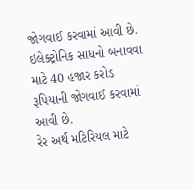જોગવાઈ કરવામાં આવી છે.
ઇલેક્ટ્રોનિક સાધનો બનાવવા માટે 40 હજાર કરોડ રૂપિયાની જોગવાઈ કરવામાં આવી છે.
રેર અર્થ મટિરિયલ માટે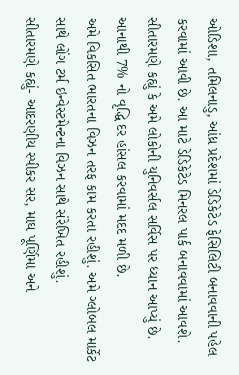ઓડિશા, તમિલનાડુ, આંધ્ર પ્રદેશમાં ડેડિકેટેડ ફેસિલિટી બનાવવાની પહેલ કરવામાં આવી છે. આ માટે ડેડિકેટેડ મિનરલ પાર્ક બનાવવામાં આવશે.
સીતારમણે કહ્યું કે અમે લોકોની યુનિવર્સલ સર્વિસ પર ધ્યાન આપ્યું છે. આનાથી 7% નો વૃદ્ધિ દર હાંસલ કરવામાં મદદ મળી છે.
અમે વિકસિત ભારતના વિઝન તરફ કામ કરતા રહીશું. અમે ગ્લોબલ માર્કેટ સાથે લોંગ ટર્મ ઇન્વેસ્ટમેન્ટના વિઝન સાથે સંરેખિત રહીશું.
સીતારમણે કહ્યું- આદરણીય સ્પીકર સર, માઘ પૂર્ણિમા અને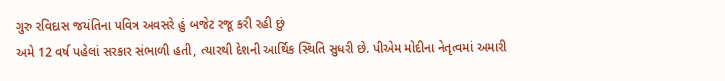ગુરુ રવિદાસ જયંતિના પવિત્ર અવસરે હું બજેટ રજૂ કરી રહી છું
અમે 12 વર્ષ પહેલાં સરકાર સંભાળી હતી, ત્યારથી દેશની આર્થિક સ્થિતિ સુધરી છે. પીએમ મોદીના નેતૃત્વમાં અમારી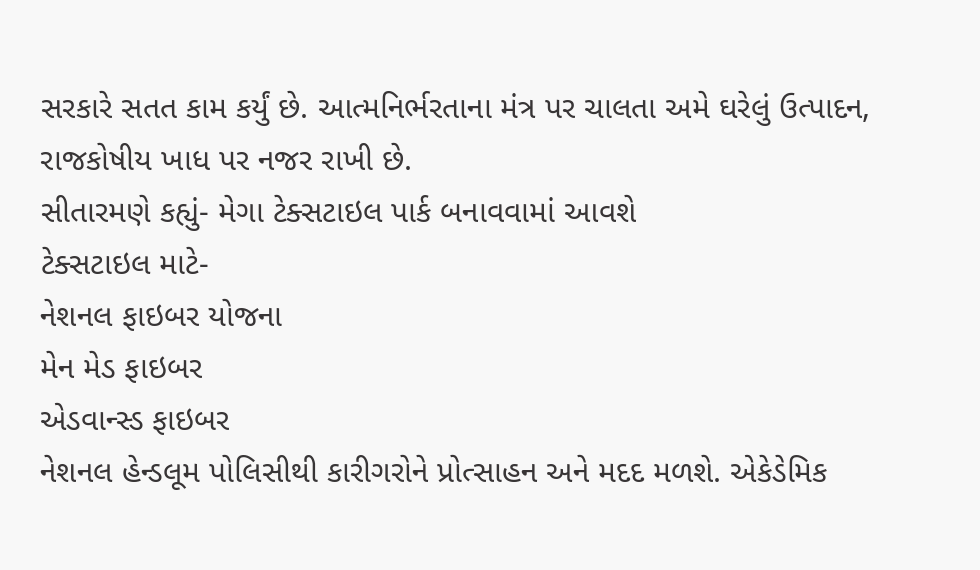સરકારે સતત કામ કર્યું છે. આત્મનિર્ભરતાના મંત્ર પર ચાલતા અમે ઘરેલું ઉત્પાદન, રાજકોષીય ખાધ પર નજર રાખી છે.
સીતારમણે કહ્યું- મેગા ટેક્સટાઇલ પાર્ક બનાવવામાં આવશે
ટેક્સટાઇલ માટે-
નેશનલ ફાઇબર યોજના
મેન મેડ ફાઇબર
એડવાન્સ્ડ ફાઇબર
નેશનલ હેન્ડલૂમ પોલિસીથી કારીગરોને પ્રોત્સાહન અને મદદ મળશે. એકેડેમિક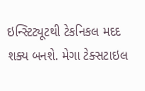ઇન્સ્ટિટ્યૂટથી ટેકનિકલ મદદ શક્ય બનશે. મેગા ટેક્સટાઇલ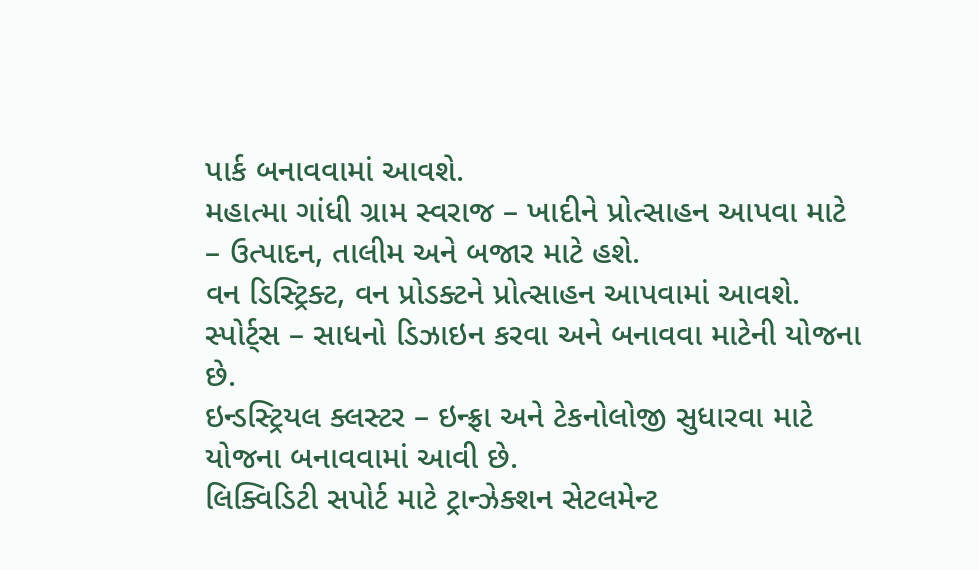પાર્ક બનાવવામાં આવશે.
મહાત્મા ગાંધી ગ્રામ સ્વરાજ – ખાદીને પ્રોત્સાહન આપવા માટે – ઉત્પાદન, તાલીમ અને બજાર માટે હશે.
વન ડિસ્ટ્રિક્ટ, વન પ્રોડક્ટને પ્રોત્સાહન આપવામાં આવશે.
સ્પોર્ટ્સ – સાધનો ડિઝાઇન કરવા અને બનાવવા માટેની યોજના છે.
ઇન્ડસ્ટ્રિયલ ક્લસ્ટર – ઇન્ફ્રા અને ટેકનોલોજી સુધારવા માટે યોજના બનાવવામાં આવી છે.
લિક્વિડિટી સપોર્ટ માટે ટ્રાન્ઝેક્શન સેટલમેન્ટ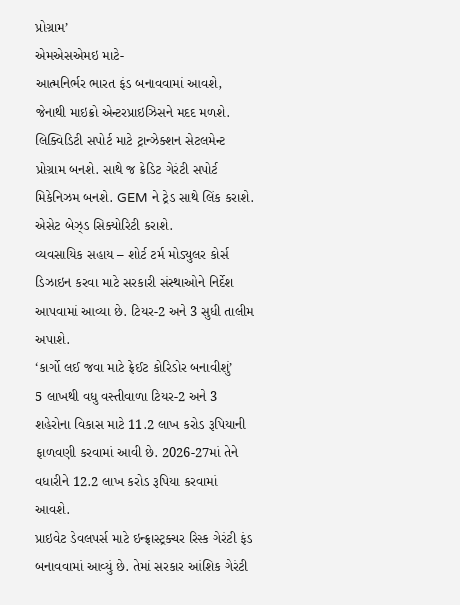પ્રોગ્રામ’
એમએસએમઇ માટે-
આત્મનિર્ભર ભારત ફંડ બનાવવામાં આવશે, જેનાથી માઇક્રો એન્ટરપ્રાઇઝિસને મદદ મળશે.
લિક્વિડિટી સપોર્ટ માટે ટ્રાન્ઝેક્શન સેટલમેન્ટ પ્રોગ્રામ બનશે. સાથે જ ક્રેડિટ ગેરંટી સપોર્ટ મિકેનિઝમ બનશે. GEM ને ટ્રેડ સાથે લિંક કરાશે. એસેટ બેઝ્ડ સિક્યોરિટી કરાશે.
વ્યવસાયિક સહાય – શોર્ટ ટર્મ મોડ્યુલર કોર્સ ડિઝાઇન કરવા માટે સરકારી સંસ્થાઓને નિર્દેશ આપવામાં આવ્યા છે. ટિયર-2 અને 3 સુધી તાલીમ અપાશે.
‘કાર્ગો લઈ જવા માટે ફ્રેઈટ કોરિડોર બનાવીશું’
5 લાખથી વધુ વસ્તીવાળા ટિયર-2 અને 3 શહેરોના વિકાસ માટે 11.2 લાખ કરોડ રૂપિયાની ફાળવણી કરવામાં આવી છે. 2026-27માં તેને વધારીને 12.2 લાખ કરોડ રૂપિયા કરવામાં આવશે.
પ્રાઇવેટ ડેવલપર્સ માટે ઇન્ફ્રાસ્ટ્રક્ચર રિસ્ક ગેરંટી ફંડ બનાવવામાં આવ્યું છે. તેમાં સરકાર આંશિક ગેરંટી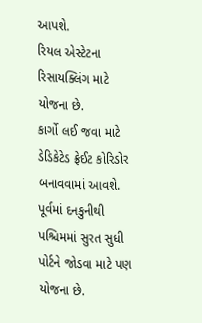આપશે.
રિયલ એસ્ટેટના રિસાયક્લિંગ માટે યોજના છે.
કાર્ગો લઈ જવા માટે ડેડિકેટેડ ફ્રેઈટ કોરિડોર બનાવવામાં આવશે. પૂર્વમાં દનકુનીથી પશ્ચિમમાં સુરત સુધી પોર્ટને જોડવા માટે પણ યોજના છે.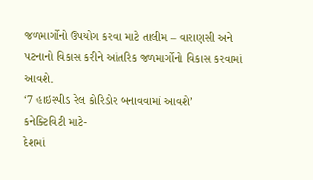જળમાર્ગોનો ઉપયોગ કરવા માટે તાલીમ – વારાણસી અને પટનાનો વિકાસ કરીને આંતરિક જળમાર્ગોનો વિકાસ કરવામાં આવશે.
‘7 હાઇસ્પીડ રેલ કોરિડોર બનાવવામાં આવશે’
કનેક્ટિવિટી માટે-
દેશમાં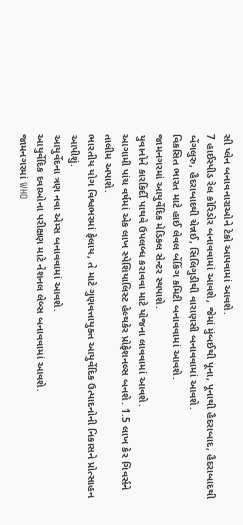સી પ્લેન બનાવનારાઓને ટેકો આપવામાં આવશે.
7 હાઈસ્પીડ રેલ કોરિડોર બનાવવામાં આવશે, જેમાં મુંબઈથી પૂના, પૂનાથી હૈદરાબાદ, હૈદરાબાદથી બેંગલુરુ, હૈદરાબાદથી ચેન્નઈ, સિલિગુડીથી વારાણસી બનાવવામાં આવશે.
વિકસિત ભારત માટે હાઈ લેવલ બેંકિંગ કમિટી બનાવવામાં આવશે.
જામનગરમાં આયુર્વેદિક મેડિકલ સેન્ટર સ્થપાશે.
યુવાનોને કારકિર્દી પાથવે ઉપલબ્ધ કરાવવા માટે યોજના લાવવામાં આવશે.
આગામી પાંચ વર્ષમાં એક લાખ સ્પેશિયાલિસ્ટ હેલ્થકેર પ્રોફેશનલ્સ બનશે. 1.5 લાખ કેર ગિવર્સને તાલીમ અપાશે.
ભારતીય યોગ વિશ્વભરમાં ફેલાય, તે માટે ગુણવત્તાયુક્ત આયુર્વેદિક ઉત્પાદનોની નિકાસને પ્રોત્સાહન આપીશું.
આયુર્વેદના ત્રણ નવા એમ્સ બનાવવામાં આવશે.
આયુર્વેદિક દવાઓના પરીક્ષણ માટે નેશનલ લેબ્સ બનાવવામાં આવશે.
જામનગરમાં WHO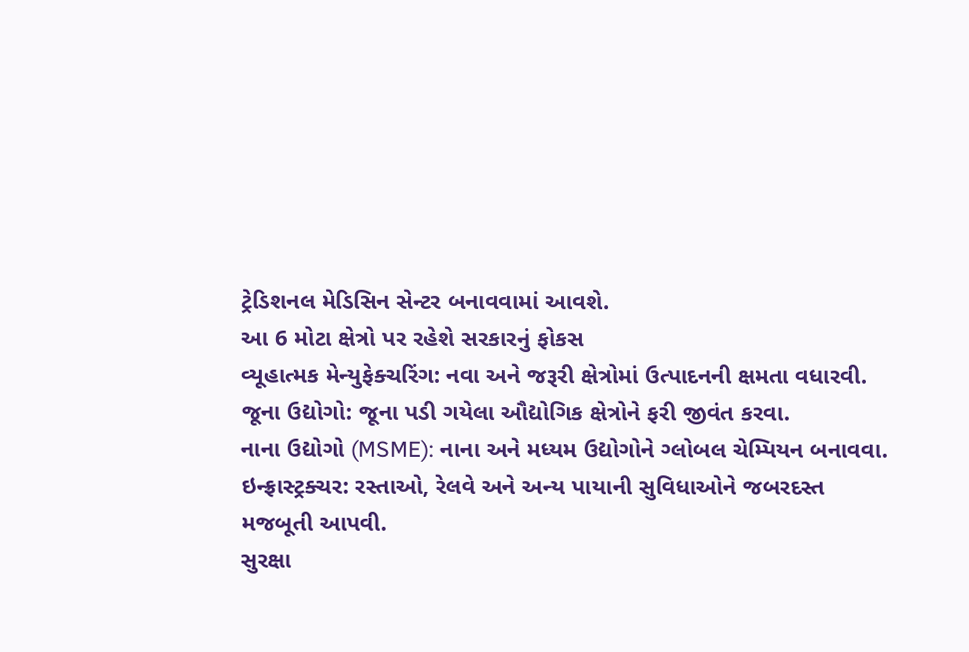ટ્રેડિશનલ મેડિસિન સેન્ટર બનાવવામાં આવશે.
આ 6 મોટા ક્ષેત્રો પર રહેશે સરકારનું ફોકસ
વ્યૂહાત્મક મેન્યુફેક્ચરિંગ: નવા અને જરૂરી ક્ષેત્રોમાં ઉત્પાદનની ક્ષમતા વધારવી.
જૂના ઉદ્યોગો: જૂના પડી ગયેલા ઔદ્યોગિક ક્ષેત્રોને ફરી જીવંત કરવા.
નાના ઉદ્યોગો (MSME): નાના અને મધ્યમ ઉદ્યોગોને ગ્લોબલ ચેમ્પિયન બનાવવા.
ઇન્ફ્રાસ્ટ્રક્ચર: રસ્તાઓ, રેલવે અને અન્ય પાયાની સુવિધાઓને જબરદસ્ત મજબૂતી આપવી.
સુરક્ષા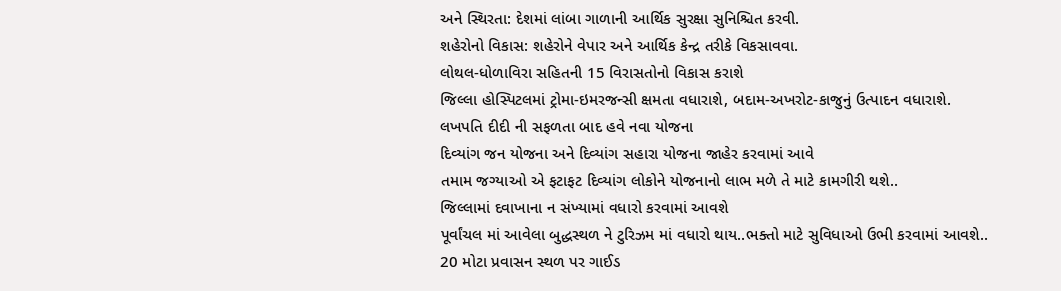અને સ્થિરતા: દેશમાં લાંબા ગાળાની આર્થિક સુરક્ષા સુનિશ્ચિત કરવી.
શહેરોનો વિકાસ: શહેરોને વેપાર અને આર્થિક કેન્દ્ર તરીકે વિકસાવવા.
લોથલ-ધોળાવિરા સહિતની 15 વિરાસતોનો વિકાસ કરાશે
જિલ્લા હોસ્પિટલમાં ટ્રોમા-ઇમરજન્સી ક્ષમતા વધારાશે, બદામ-અખરોટ-કાજુનું ઉત્પાદન વધારાશે.
લખપતિ દીદી ની સફળતા બાદ હવે નવા યોજના
દિવ્યાંગ જન યોજના અને દિવ્યાંગ સહારા યોજના જાહેર કરવામાં આવે
તમામ જગ્યાઓ એ ફટાફટ દિવ્યાંગ લોકોને યોજનાનો લાભ મળે તે માટે કામગીરી થશે..
જિલ્લામાં દવાખાના ન સંખ્યામાં વધારો કરવામાં આવશે
પૂર્વાંચલ માં આવેલા બુદ્ધસ્થળ ને ટુરિઝમ માં વધારો થાય..ભક્તો માટે સુવિધાઓ ઉભી કરવામાં આવશે..
20 મોટા પ્રવાસન સ્થળ પર ગાઈડ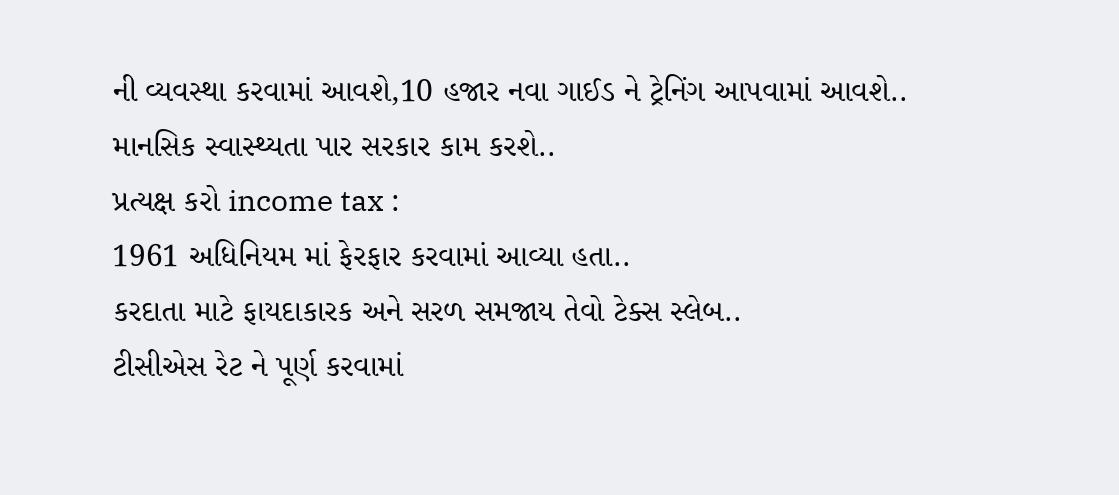ની વ્યવસ્થા કરવામાં આવશે,10 હજાર નવા ગાઈડ ને ટ્રેનિંગ આપવામાં આવશે..
માનસિક સ્વાસ્થ્યતા પાર સરકાર કામ કરશે..
પ્રત્યક્ષ કરો income tax :
1961 અધિનિયમ માં ફેરફાર કરવામાં આવ્યા હતા..
કરદાતા માટે ફાયદાકારક અને સરળ સમજાય તેવો ટેક્સ સ્લેબ..
ટીસીએસ રેટ ને પૂર્ણ કરવામાં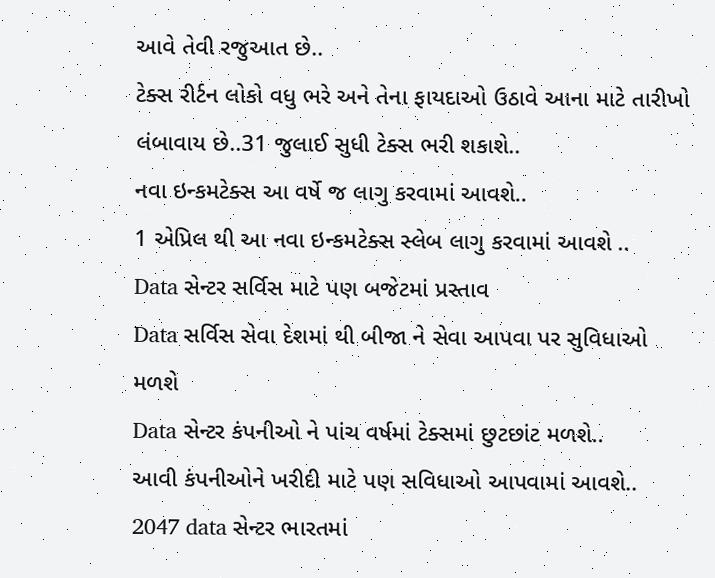આવે તેવી રજુઆત છે..
ટેક્સ રીર્ટન લોકો વધુ ભરે અને તેના ફાયદાઓ ઉઠાવે આના માટે તારીખો લંબાવાય છે..31 જુલાઈ સુધી ટેક્સ ભરી શકાશે..
નવા ઇન્કમટેક્સ આ વર્ષે જ લાગુ કરવામાં આવશે..
1 એપ્રિલ થી આ નવા ઇન્કમટેક્સ સ્લેબ લાગુ કરવામાં આવશે ..
Data સેન્ટર સર્વિસ માટે પણ બજેટમાં પ્રસ્તાવ
Data સર્વિસ સેવા દેશમાં થી બીજા ને સેવા આપવા પર સુવિધાઓ મળશે
Data સેન્ટર કંપનીઓ ને પાંચ વર્ષમાં ટેક્સમાં છુટછાંટ મળશે..
આવી કંપનીઓને ખરીદી માટે પણ સવિધાઓ આપવામાં આવશે..
2047 data સેન્ટર ભારતમાં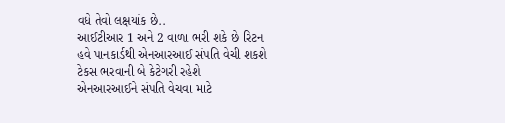વધે તેવો લક્ષયાંક છે..
આઈટીઆર 1 અને 2 વાળા ભરી શકે છે રિટન
હવે પાનકાર્ડથી એનઆરઆઈ સંપતિ વેચી શકશે
ટેકસ ભરવાની બે કેટેગરી રહેશે
એનઆરઆઈને સંપતિ વેચવા માટે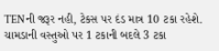TENની જરૂર નહી, ટેકસ પર દંડ માત્ર 10 ટકા રહેશે.
ચામડાની વસ્તુઓ પર 1 ટકાની બદલે 3 ટકા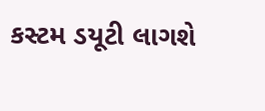કસ્ટમ ડયૂટી લાગશે